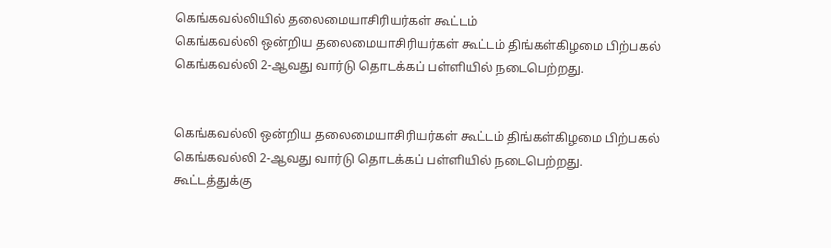கெங்கவல்லியில் தலைமையாசிரியர்கள் கூட்டம்
கெங்கவல்லி ஒன்றிய தலைமையாசிரியர்கள் கூட்டம் திங்கள்கிழமை பிற்பகல் கெங்கவல்லி 2-ஆவது வார்டு தொடக்கப் பள்ளியில் நடைபெற்றது.


கெங்கவல்லி ஒன்றிய தலைமையாசிரியர்கள் கூட்டம் திங்கள்கிழமை பிற்பகல் கெங்கவல்லி 2-ஆவது வார்டு தொடக்கப் பள்ளியில் நடைபெற்றது.
கூட்டத்துக்கு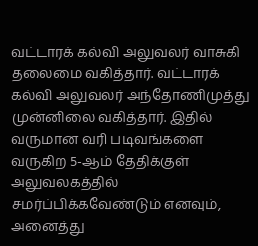வட்டாரக் கல்வி அலுவலர் வாசுகி தலைமை வகித்தார். வட்டாரக் கல்வி அலுவலர் அந்தோணிமுத்து முன்னிலை வகித்தார். இதில் வருமான வரி படிவங்களை வருகிற 5-ஆம் தேதிக்குள் அலுவலகத்தில் சமர்ப்பிக்கவேண்டும் எனவும், அனைத்து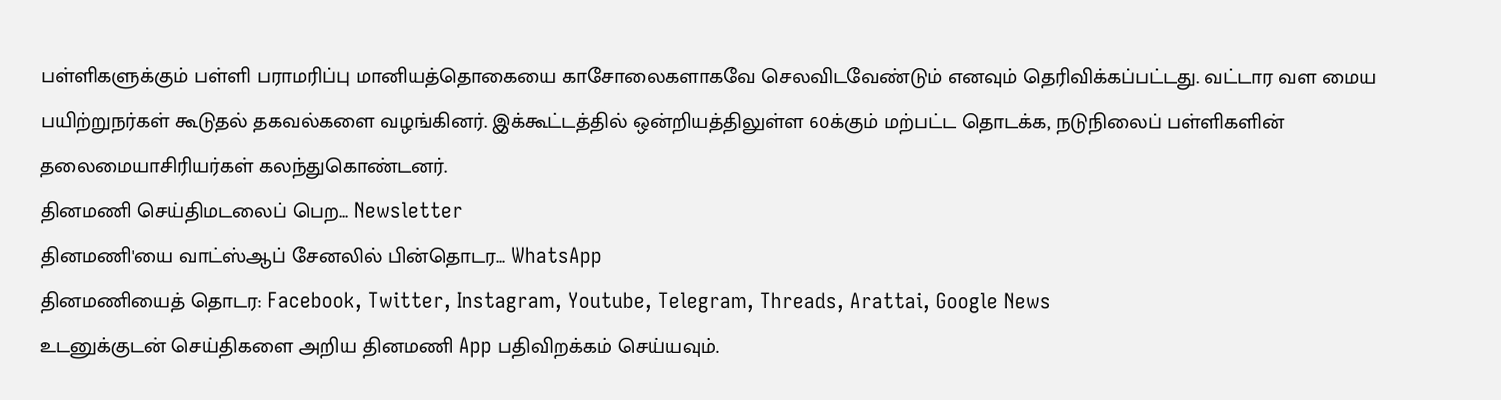பள்ளிகளுக்கும் பள்ளி பராமரிப்பு மானியத்தொகையை காசோலைகளாகவே செலவிடவேண்டும் எனவும் தெரிவிக்கப்பட்டது. வட்டார வள மைய பயிற்றுநர்கள் கூடுதல் தகவல்களை வழங்கினர். இக்கூட்டத்தில் ஒன்றியத்திலுள்ள 60க்கும் மற்பட்ட தொடக்க, நடுநிலைப் பள்ளிகளின் தலைமையாசிரியர்கள் கலந்துகொண்டனர்.
தினமணி செய்திமடலைப் பெற... Newsletter
தினமணி'யை வாட்ஸ்ஆப் சேனலில் பின்தொடர... WhatsApp
தினமணியைத் தொடர: Facebook, Twitter, Instagram, Youtube, Telegram, Threads, Arattai, Google News
உடனுக்குடன் செய்திகளை அறிய தினமணி App பதிவிறக்கம் செய்யவும்.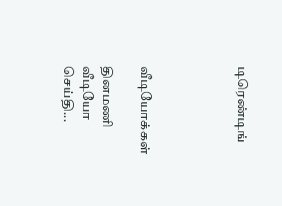டிரெண்டிங்




வீடியோக்கள்

தினமணி வீடியோ செய்தி...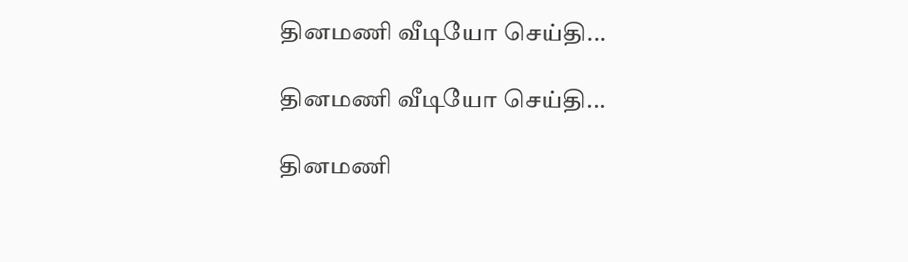தினமணி வீடியோ செய்தி...

தினமணி வீடியோ செய்தி...

தினமணி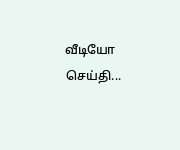வீடியோ செய்தி...